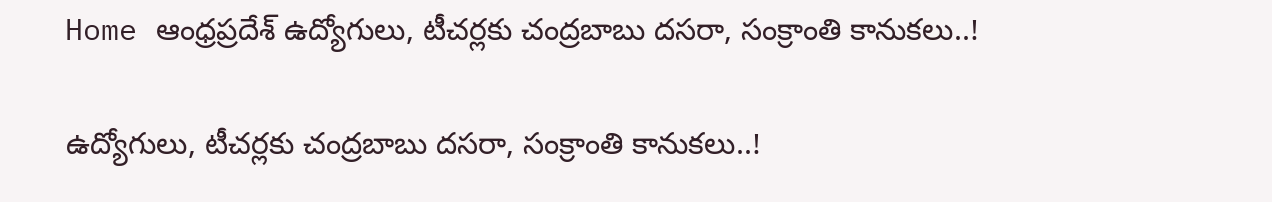Home ఆంధ్రప్రదేశ్ ఉద్యోగులు, టీచర్లకు చంద్రబాబు దసరా, సంక్రాంతి కానుకలు..!

ఉద్యోగులు, టీచర్లకు చంద్రబాబు దసరా, సంక్రాంతి కానుకలు..!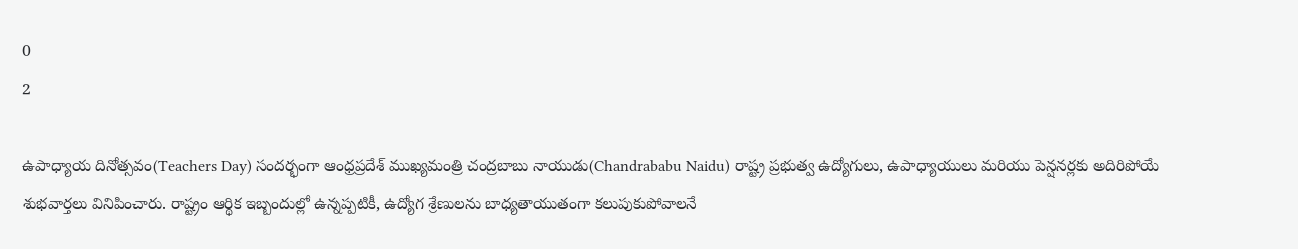0
2

ఉపాధ్యాయ దినోత్సవం(Teachers Day) సందర్భంగా ఆంధ్రప్రదేశ్ ముఖ్యమంత్రి చంద్రబాబు నాయుడు(Chandrababu Naidu) రాష్ట్ర ప్రభుత్వ ఉద్యోగులు, ఉపాధ్యాయులు మరియు పెన్షనర్లకు అదిరిపోయే శుభవార్తలు వినిపించారు. రాష్ట్రం ఆర్థిక ఇబ్బందుల్లో ఉన్నప్పటికీ, ఉద్యోగ శ్రేణులను బాధ్యతాయుతంగా కలుపుకుపోవాలనే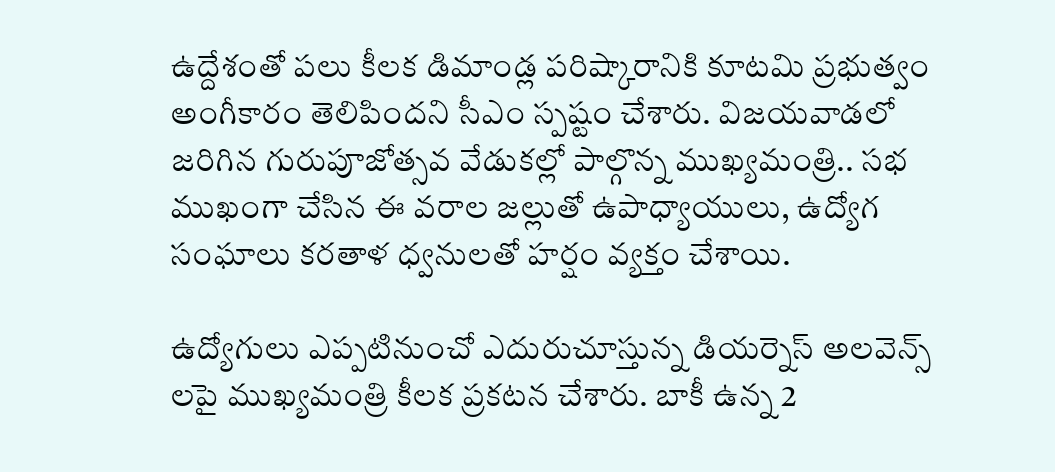ఉద్దేశంతో పలు కీలక డిమాండ్ల పరిష్కారానికి కూటమి ప్రభుత్వం అంగీకారం తెలిపిందని సీఎం స్పష్టం చేశారు. విజయవాడలో జరిగిన గురుపూజోత్సవ వేడుకల్లో పాల్గొన్న ముఖ్యమంత్రి.. సభ ముఖంగా చేసిన ఈ వరాల జల్లుతో ఉపాధ్యాయులు, ఉద్యోగ సంఘాలు కరతాళ ధ్వనులతో హర్షం వ్యక్తం చేశాయి.

ఉద్యోగులు ఎప్పటినుంచో ఎదురుచూస్తున్న డియర్నెస్ అలవెన్స్ లపై ముఖ్యమంత్రి కీలక ప్రకటన చేశారు. బాకీ ఉన్న 2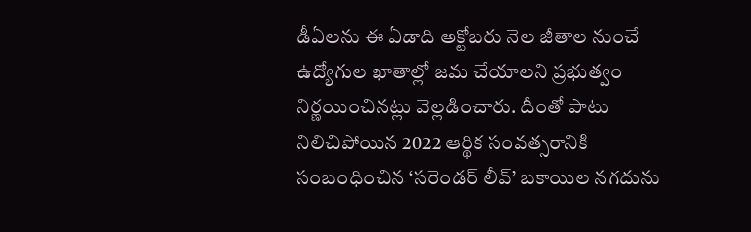డీఏలను ఈ ఏడాది అక్టోబరు నెల జీతాల నుంచే ఉద్యోగుల ఖాతాల్లో జమ చేయాలని ప్రభుత్వం నిర్ణయించినట్లు వెల్లడించారు. దీంతో పాటు నిలిచిపోయిన 2022 ఆర్థిక సంవత్సరానికి సంబంధించిన ‘సరెండర్ లీవ్’ బకాయిల నగదును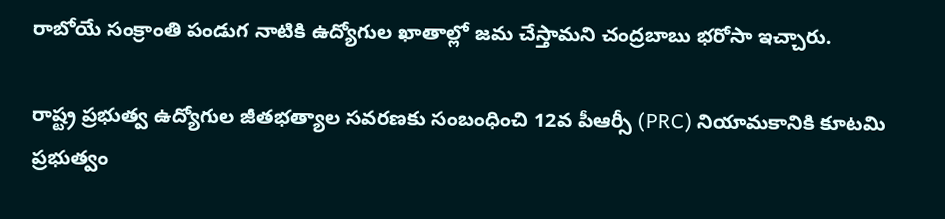రాబోయే సంక్రాంతి పండుగ నాటికి ఉద్యోగుల ఖాతాల్లో జమ చేస్తామని చంద్రబాబు భరోసా ఇచ్చారు.

రాష్ట్ర ప్రభుత్వ ఉద్యోగుల జీతభత్యాల సవరణకు సంబంధించి 12వ పీఆర్సీ (PRC) నియామకానికి కూటమి ప్రభుత్వం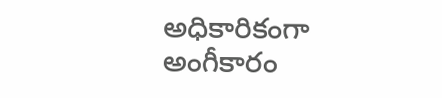అధికారికంగా అంగీకారం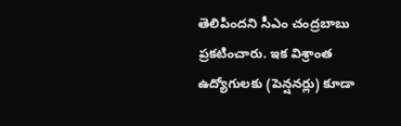తెలిపిందని సీఎం చంద్రబాబు ప్రకటించారు. ఇక విశ్రాంత ఉద్యోగులకు (పెన్షనర్లు) కూడా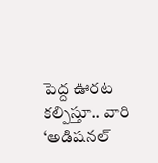పెద్ద ఊరట కల్పిస్తూ.. వారి ‘అడిషనల్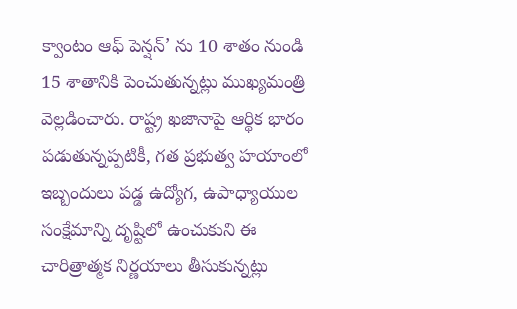క్వాంటం ఆఫ్ పెన్షన్‌’ ను 10 శాతం నుండి 15 శాతానికి పెంచుతున్నట్లు ముఖ్యమంత్రి వెల్లడించారు. రాష్ట్ర ఖజానాపై ఆర్థిక భారం పడుతున్నప్పటికీ, గత ప్రభుత్వ హయాంలో ఇబ్బందులు పడ్డ ఉద్యోగ, ఉపాధ్యాయుల సంక్షేమాన్ని దృష్టిలో ఉంచుకుని ఈ చారిత్రాత్మక నిర్ణయాలు తీసుకున్నట్లు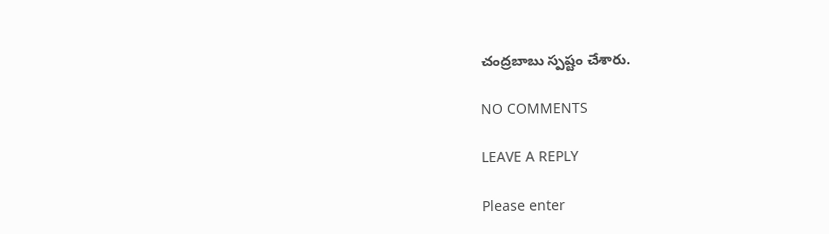చంద్రబాబు స్పష్టం చేశారు.

NO COMMENTS

LEAVE A REPLY

Please enter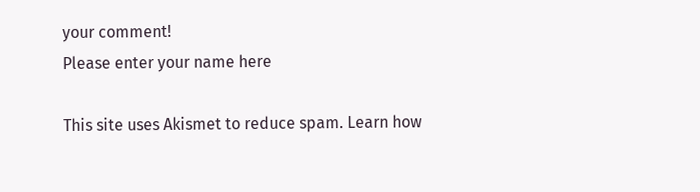your comment!
Please enter your name here

This site uses Akismet to reduce spam. Learn how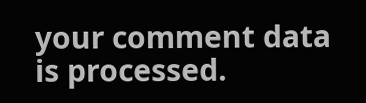your comment data is processed.